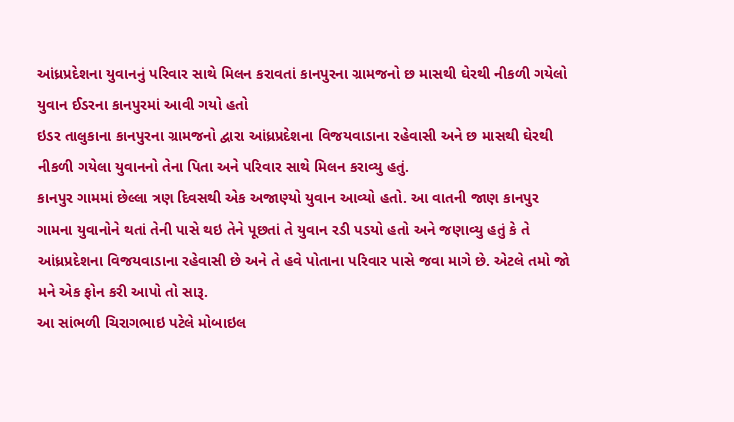આંધ્રપ્રદેશના યુવાનનું પરિવાર સાથે મિલન કરાવતાં કાનપુરના ગ્રામજનો છ માસથી ઘેરથી નીકળી ગયેલો યુવાન ઈડરના કાનપુરમાં આવી ગયો હતો
ઇડર તાલુકાના કાનપુરના ગ્રામજનો દ્વારા આંધ્રપ્રદેશના વિજયવાડાના રહેવાસી અને છ માસથી ઘેરથી નીકળી ગયેલા યુવાનનો તેના પિતા અને પરિવાર સાથે મિલન કરાવ્યુ હતું.
કાનપુર ગામમાં છેલ્લા ત્રણ દિવસથી એક અજાણ્યો યુવાન આવ્યો હતો. આ વાતની જાણ કાનપુર ગામના યુવાનોને થતાં તેની પાસે થઇ તેને પૂછતાં તે યુવાન રડી પડયો હતો અને જણાવ્યુ હતું કે તે આંધ્રપ્રદેશના વિજયવાડાના રહેવાસી છે અને તે હવે પોતાના પરિવાર પાસે જવા માગે છે. એટલે તમો જો મને એક ફોન કરી આપો તો સારૂ.
આ સાંભળી ચિરાગભાઇ પટેલે મોબાઇલ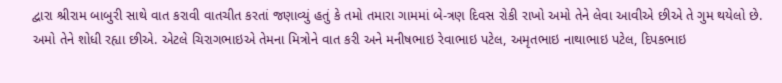દ્વારા શ્રીરામ બાબુરી સાથે વાત કરાવી વાતચીત કરતાં જણાવ્યું હતું કે તમો તમારા ગામમાં બે-ત્રણ દિવસ રોકી રાખો અમો તેને લેવા આવીએ છીએ તે ગુમ થયેલો છે. અમો તેને શોધી રહ્યા છીએ. એટલે ચિરાગભાઇએ તેમના મિત્રોને વાત કરી અને મનીષભાઇ રેવાભાઇ પટેલ, અમૃતભાઇ નાથાભાઇ પટેલ, દિપકભાઇ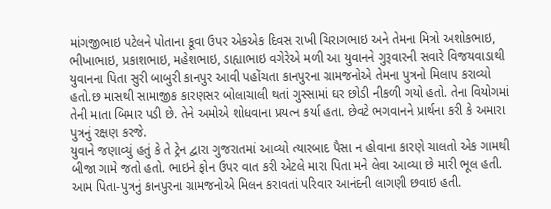માંગજીભાઇ પટેલને પોતાના કૂવા ઉપર એકએક દિવસ રાખી ચિરાગભાઇ અને તેમના મિત્રો અશોકભાઇ, ભીખાભાઇ, પ્રકાશભાઇ, મહેશભાઇ, ડાહ્યાભાઇ વગેરેએ મળી આ યુવાનને ગુરૂવારની સવારે વિજયવાડાથી યુવાનના પિતા સુરી બાબુરી કાનપુર આવી પહોંચતા કાનપુરના ગ્રામજનોએ તેમના પુત્રનો મિલાપ કરાવ્યો હતો.છ માસથી સામાજીક કારણસર બોલાચાલી થતાં ગુસ્સામાં ઘર છોડી નીકળી ગયો હતો. તેના વિયોગમાં તેની માતા બિમાર પડી છે. તેને અમોએ શોધવાના પ્રયત્ન કર્યા હતા. છેવટે ભગવાનને પ્રાર્થના કરી કે અમારા પુત્રનું રક્ષણ કરજે.
યુવાને જણાવ્યું હતું કે તે ટ્રેન દ્વારા ગુજરાતમાં આવ્યો ત્યારબાદ પૈસા ન હોવાના કારણે ચાલતો એક ગામથી બીજા ગામે જતો હતો. ભાઇને ફોન ઉપર વાત કરી એટલે મારા પિતા મને લેવા આવ્યા છે મારી ભૂલ હતી. આમ પિતા-પુત્રનું કાનપુરના ગ્રામજનોએ મિલન કરાવતાં પરિવાર આનંદની લાગણી છવાઇ હતી.